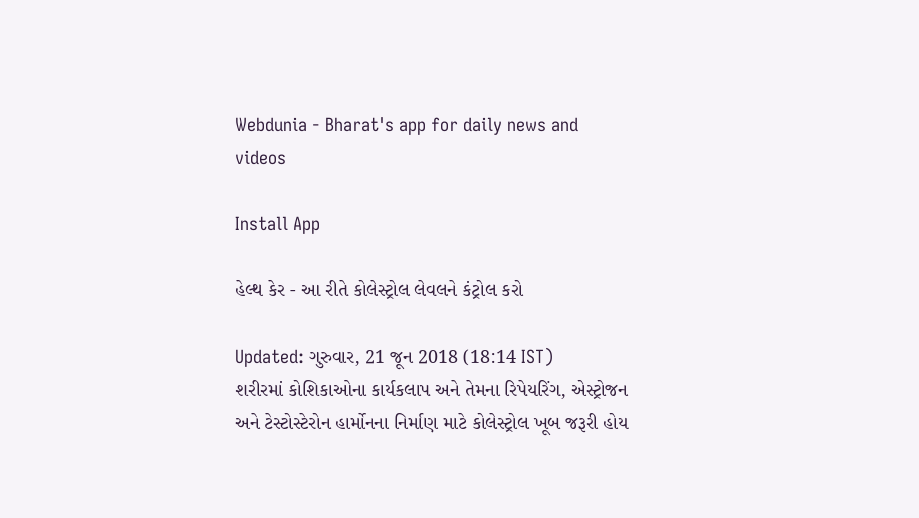Webdunia - Bharat's app for daily news and videos

Install App

હેલ્થ કેર - આ રીતે કોલેસ્ટ્રોલ લેવલને કંટ્રોલ કરો

Updated: ગુરુવાર, 21 જૂન 2018 (18:14 IST)
શરીરમાં કોશિકાઓના કાર્યકલાપ અને તેમના રિપેયરિંગ, એસ્ટ્રોજન અને ટેસ્ટોસ્ટેરોન હાર્મોનના નિર્માણ માટે કોલેસ્ટ્રોલ ખૂબ જરૂરી હોય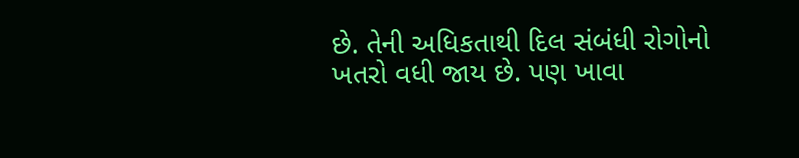છે. તેની અધિકતાથી દિલ સંબંધી રોગોનો ખતરો વધી જાય છે. પણ ખાવા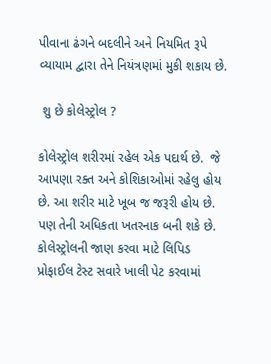પીવાના ઢંગને બદલીને અને નિયમિત રૂપે વ્યાયામ દ્વારા તેને નિયંત્રણમાં મુકી શકાય છે.

 શુ છે કોલેસ્ટ્રોલ ?

કોલેસ્ટ્રોલ શરીરમાં રહેલ એક પદાર્થ છે.  જે આપણા રક્ત અને કોશિકાઓમાં રહેલુ હોય છે. આ શરીર માટે ખૂબ જ જરૂરી હોય છે. પણ તેની અધિકતા ખતરનાક બની શકે છે. કોલેસ્ટ્રોલની જાણ કરવા માટે લિપિડ પ્રોફાઈલ ટેસ્ટ સવારે ખાલી પેટ કરવામાં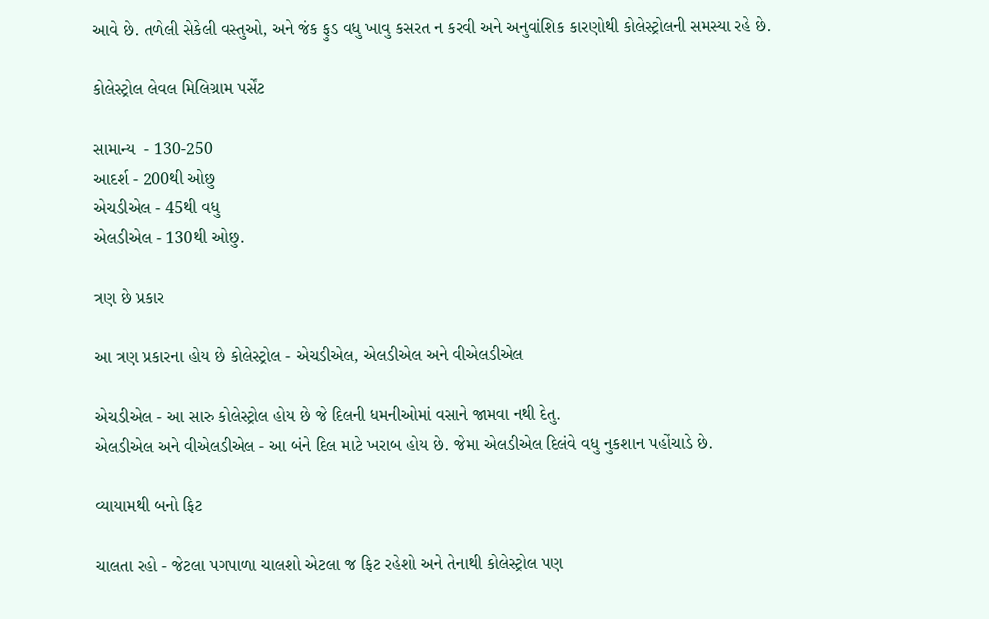આવે છે. તળેલી સેકેલી વસ્તુઓ, અને જંક ફુડ વધુ ખાવુ કસરત ન કરવી અને અનુવાંશિક કારણોથી કોલેસ્ટ્રોલની સમસ્યા રહે છે.

કોલેસ્ટ્રોલ લેવલ મિલિગ્રામ પર્સેંટ

સામાન્ય  - 130-250
આદર્શ - 200થી ઓછુ
એચડીએલ - 45થી વધુ
એલડીએલ - 130થી ઓછુ.

ત્રણ છે પ્રકાર

આ ત્રણ પ્રકારના હોય છે કોલેસ્ટ્રોલ - એચડીએલ, એલડીએલ અને વીએલડીએલ

એચડીએલ - આ સારુ કોલેસ્ટ્રોલ હોય છે જે દિલની ધમનીઓમાં વસાને જામવા નથી દેતુ.
એલડીએલ અને વીએલડીએલ - આ બંને દિલ માટે ખરાબ હોય છે. જેમા એલડીએલ દિલંવે વધુ નુકશાન પહોંચાડે છે.

વ્યાયામથી બનો ફિટ

ચાલતા રહો - જેટલા પગપાળા ચાલશો એટલા જ ફિટ રહેશો અને તેનાથી કોલેસ્ટ્રોલ પણ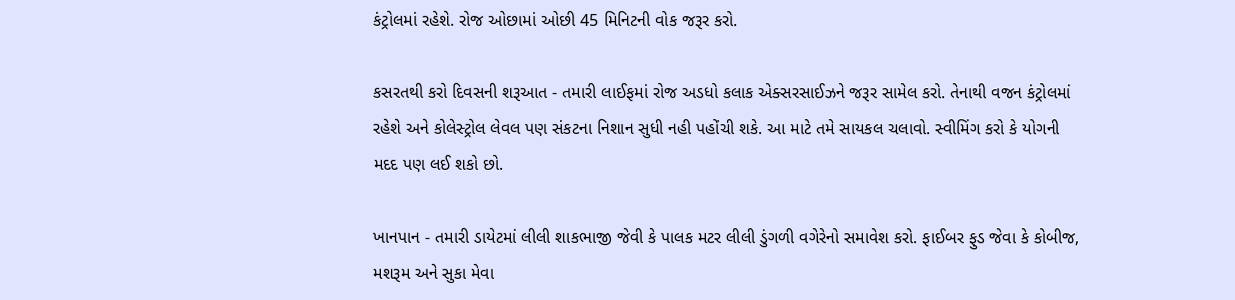કંટ્રોલમાં રહેશે. રોજ ઓછામાં ઓછી 45 મિનિટની વોક જરૂર કરો.

કસરતથી કરો દિવસની શરૂઆત - તમારી લાઈફમાં રોજ અડધો કલાક એક્સરસાઈઝને જરૂર સામેલ કરો. તેનાથી વજન કંટ્રોલમાં રહેશે અને કોલેસ્ટ્રોલ લેવલ પણ સંકટના નિશાન સુધી નહી પહોંચી શકે. આ માટે તમે સાયકલ ચલાવો. સ્વીમિંગ કરો કે યોગની મદદ પણ લઈ શકો છો.

ખાનપાન - તમારી ડાયેટમાં લીલી શાકભાજી જેવી કે પાલક મટર લીલી ડુંગળી વગેરેનો સમાવેશ કરો. ફાઈબર ફુડ જેવા કે કોબીજ, મશરૂમ અને સુકા મેવા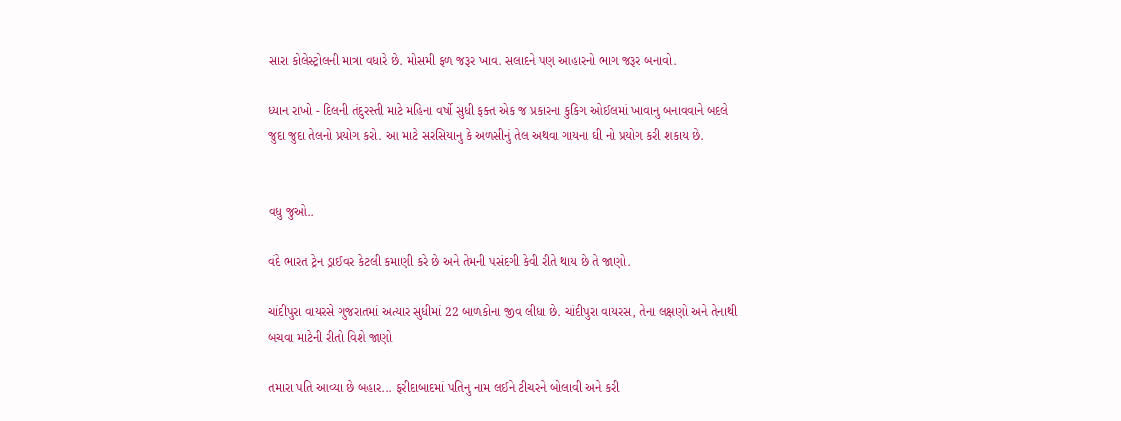સારા કોલેસ્ટ્રોલની માત્રા વધારે છે. મોસમી ફળ જરૂર ખાવ. સલાદને પણ આહારનો ભાગ જરૂર બનાવો.

ધ્યાન રાખો - દિલની તંદુરસ્તી માટે મહિના વર્ષો સુધી ફક્ત એક જ પ્રકારના કુકિગ ઓઈલમાં ખાવાનુ બનાવવાને બદલે જુદા જુદા તેલનો પ્રયોગ કરો. આ માટે સરસિયાનુ કે અળસીનું તેલ અથવા ગાયના ઘી નો પ્રયોગ કરી શકાય છે.


વધુ જુઓ..

વંદે ભારત ટ્રેન ડ્રાઈવર કેટલી કમાણી કરે છે અને તેમની પસંદગી કેવી રીતે થાય છે તે જાણો.

ચાંદીપુરા વાયરસે ગુજરાતમાં અત્યાર સુધીમાં 22 બાળકોના જીવ લીધા છે. ચાંદીપુરા વાયરસ, તેના લક્ષણો અને તેનાથી બચવા માટેની રીતો વિશે જાણો

તમારા પતિ આવ્યા છે બહાર... ફરીદાબાદમાં પતિનુ નામ લઈને ટીચરને બોલાવી અને કરી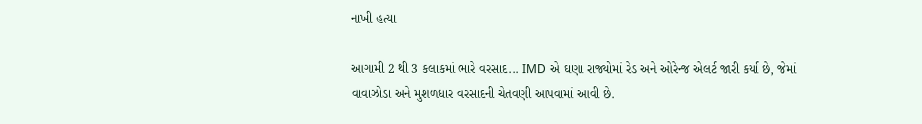નાખી હત્યા

આગામી 2 થી 3 કલાકમાં ભારે વરસાદ... IMD એ ઘણા રાજ્યોમાં રેડ અને ઓરેન્જ એલર્ટ જારી કર્યા છે, જેમાં વાવાઝોડા અને મુશળધાર વરસાદની ચેતવણી આપવામાં આવી છે.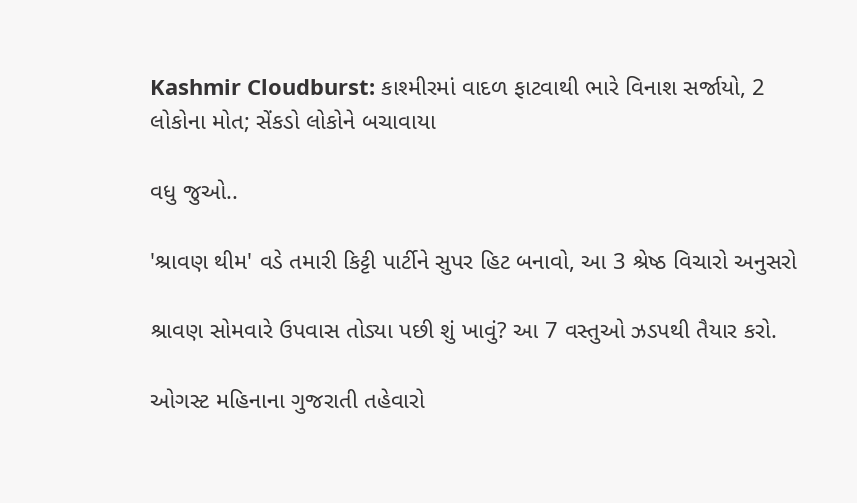Kashmir Cloudburst: કાશ્મીરમાં વાદળ ફાટવાથી ભારે વિનાશ સર્જાયો, 2 લોકોના મોત; સેંકડો લોકોને બચાવાયા

વધુ જુઓ..

'શ્રાવણ થીમ' વડે તમારી કિટ્ટી પાર્ટીને સુપર હિટ બનાવો, આ 3 શ્રેષ્ઠ વિચારો અનુસરો

શ્રાવણ સોમવારે ઉપવાસ તોડ્યા પછી શું ખાવું? આ 7 વસ્તુઓ ઝડપથી તૈયાર કરો.

ઓગસ્ટ મહિનાના ગુજરાતી તહેવારો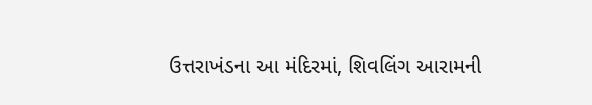ઉત્તરાખંડના આ મંદિરમાં, શિવલિંગ આરામની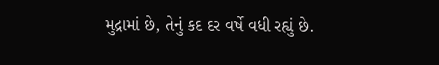મુદ્રામાં છે, તેનું કદ દર વર્ષે વધી રહ્યું છે.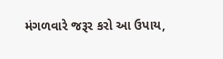મંગળવારે જરૂર કરો આ ઉપાય,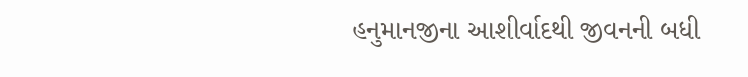હનુમાનજીના આશીર્વાદથી જીવનની બધી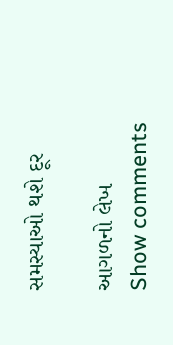સમસ્યાઓ થશે દૂર

આગળનો લેખ
Show comments